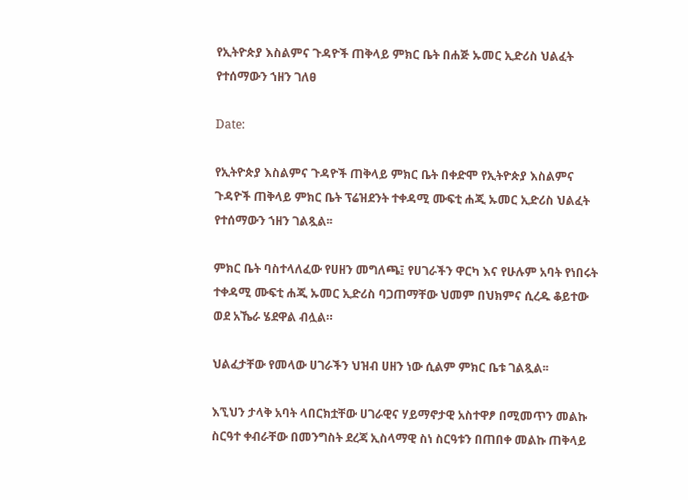የኢትዮጵያ እስልምና ጉዳዮች ጠቅላይ ምክር ቤት በሐጅ ኡመር ኢድሪስ ህልፈት የተሰማውን ኀዘን ገለፀ

Date:

የኢትዮጵያ እስልምና ጉዳዮች ጠቅላይ ምክር ቤት በቀድሞ የኢትዮጵያ እስልምና ጉዳዮች ጠቅላይ ምክር ቤት ፕሬዝደንት ተቀዳሚ ሙፍቲ ሐጂ ኡመር ኢድሪስ ህልፈት የተሰማውን ኀዘን ገልጿል፡፡

ምክር ቤት ባስተላለፈው የሀዘን መግለጫ፤ የሀገራችን ዋርካ እና የሁሉም አባት የነበሩት ተቀዳሚ ሙፍቲ ሐጂ ኡመር ኢድሪስ ባጋጠማቸው ህመም በህክምና ሲረዱ ቆይተው ወደ አኼራ ሄደዋል ብሏል።

ህልፈታቸው የመላው ሀገራችን ህዝብ ሀዘን ነው ሲልም ምክር ቤቱ ገልጿል፡፡

እኚህን ታላቅ አባት ላበርክቷቸው ሀገራዊና ሃይማኖታዊ አስተዋፆ በሚመጥን መልኩ ስርዓተ ቀብራቸው በመንግስት ደረጃ ኢስላማዊ ስነ ስርዓቱን በጠበቀ መልኩ ጠቅላይ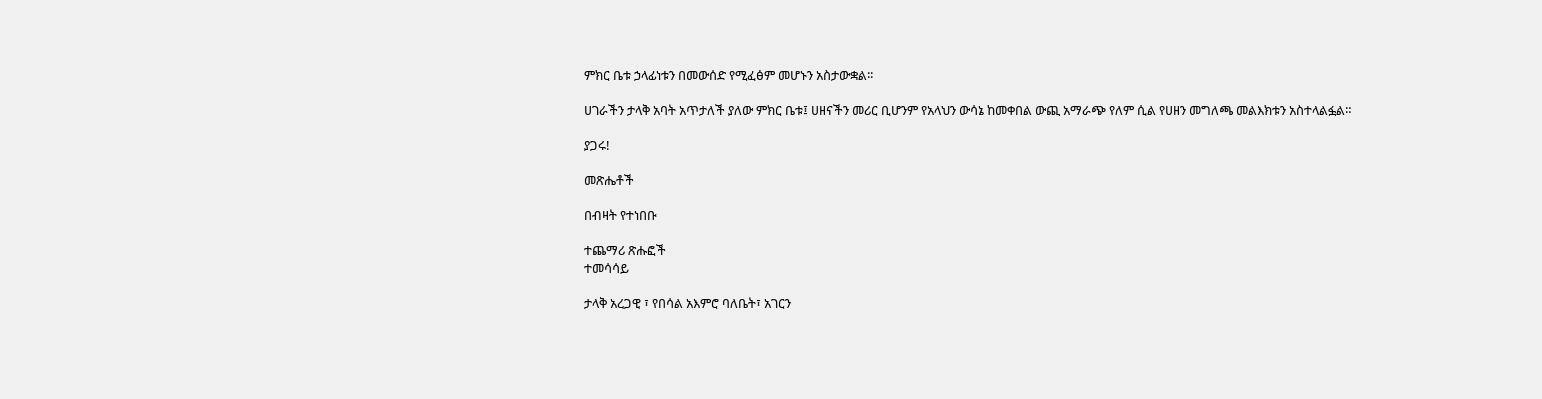ምክር ቤቱ ኃላፊነቱን በመውሰድ የሚፈፅም መሆኑን አስታውቋል፡፡

ሀገራችን ታላቅ አባት አጥታለች ያለው ምክር ቤቱ፤ ሀዘናችን መሪር ቢሆንም የአላህን ውሳኔ ከመቀበል ውጪ አማራጭ የለም ሲል የሀዘን መግለጫ መልእክቱን አስተላልፏል።

ያጋሩ!

መጽሔቶች

በብዛት የተነበቡ

ተጨማሪ ጽሑፎች
ተመሳሳይ

ታላቅ አረጋዊ ፣ የበሳል አእምሮ ባለቤት፣ አገርን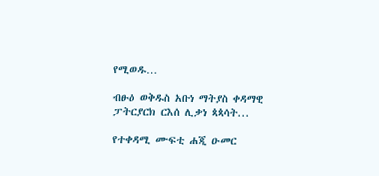የሚወዱ…

ብፁዕ ወቅዱስ አቡነ ማትያስ ቀዳማዊ ፓትርያርክ ርእሰ ሊቃነ ጳጳሳት...

የተቀዳሚ ሙፍቲ ሐጂ ዑመር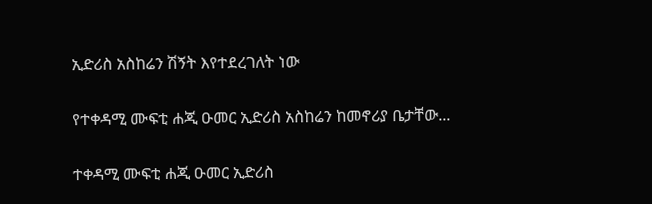ኢድሪስ አስከሬን ሽኝት እየተደረገለት ነው

የተቀዳሚ ሙፍቲ ሐጂ ዑመር ኢድሪስ አስከሬን ከመኖሪያ ቤታቸው...

ተቀዳሚ ሙፍቲ ሐጂ ዑመር ኢድሪስ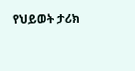የህይወት ታሪክ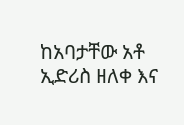ከአባታቸው አቶ ኢድሪስ ዘለቀ እና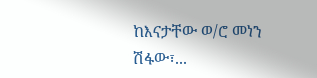ከእናታቸው ወ/ሮ መነን ሽፋው፣...